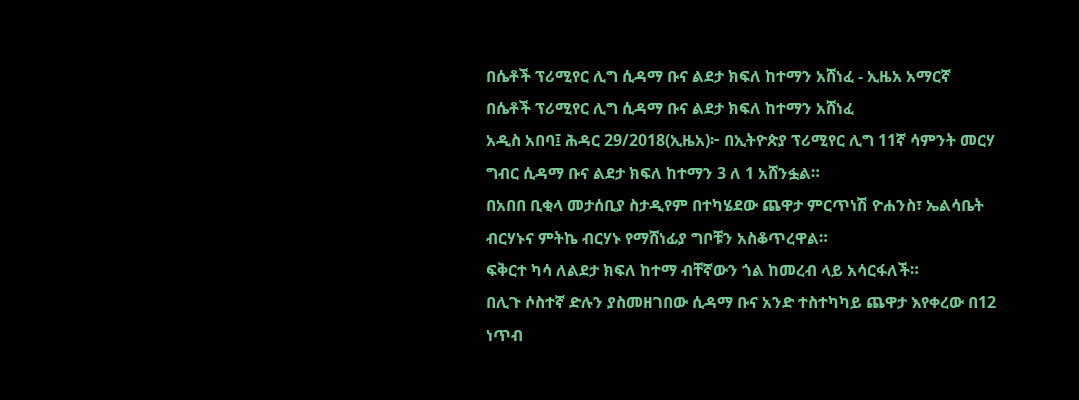በሴቶች ፕሪሚየር ሊግ ሲዳማ ቡና ልደታ ክፍለ ከተማን አሸነፈ - ኢዜአ አማርኛ
በሴቶች ፕሪሚየር ሊግ ሲዳማ ቡና ልደታ ክፍለ ከተማን አሸነፈ
አዲስ አበባ፤ ሕዳር 29/2018(ኢዜአ)፦ በኢትዮጵያ ፕሪሚየር ሊግ 11ኛ ሳምንት መርሃ ግብር ሲዳማ ቡና ልደታ ክፍለ ከተማን 3 ለ 1 አሸንፏል።
በአበበ ቢቂላ መታሰቢያ ስታዲየም በተካሄደው ጨዋታ ምርጥነሽ ዮሐንስ፣ ኤልሳቤት ብርሃኑና ምትኬ ብርሃኑ የማሸነፊያ ግቦቹን አስቆጥረዋል።
ፍቅርተ ካሳ ለልደታ ክፍለ ከተማ ብቸኛውን ጎል ከመረብ ላይ አሳርፋለች።
በሊጉ ሶስተኛ ድሉን ያስመዘገበው ሲዳማ ቡና አንድ ተስተካካይ ጨዋታ እየቀረው በ12 ነጥብ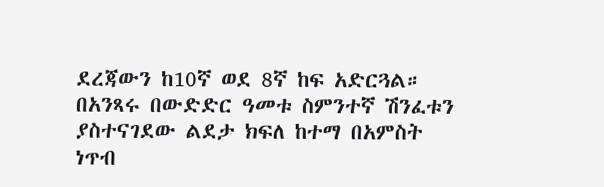ደረጃውን ከ10ኛ ወደ 8ኛ ከፍ አድርጓል።
በአንጻሩ በውድድር ዓመቱ ስምንተኛ ሽንፈቱን ያስተናገደው ልደታ ክፍለ ከተማ በአምስት ነጥብ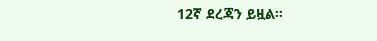12ኛ ደረጃን ይዟል።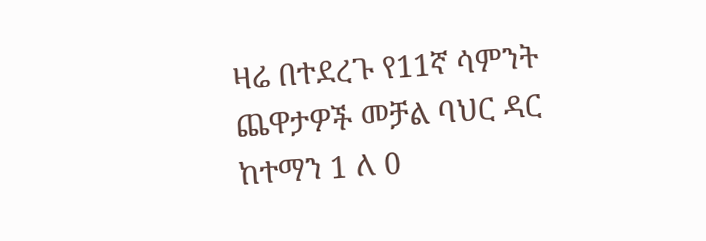ዛሬ በተደረጉ የ11ኛ ሳምንት ጨዋታዎች መቻል ባህር ዳር ከተማን 1 ለ 0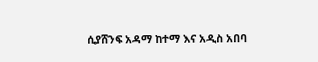ሲያሸንፍ አዳማ ከተማ እና አዲስ አበባ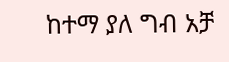ከተማ ያለ ግብ አቻ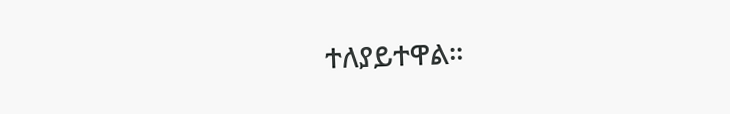ተለያይተዋል።